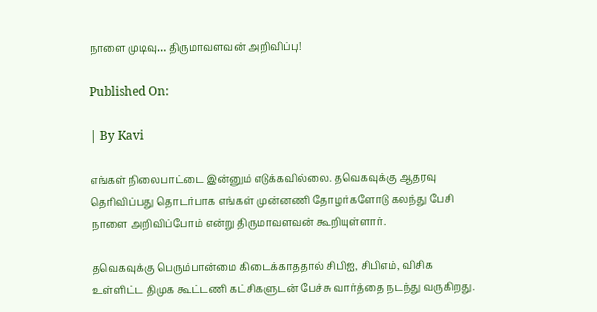நாளை முடிவு… திருமாவளவன் அறிவிப்பு!

Published On:

| By Kavi

எங்கள் நிலைபாட்டை இன்னும் எடுக்கவில்லை. தவெகவுக்கு ஆதரவு தெரிவிப்பது தொடர்பாக எங்கள் முன்னணி தோழர்களோடு கலந்து பேசி நாளை அறிவிப்போம் என்று திருமாவளவன் கூறியுள்ளார்.

தவெகவுக்கு பெரும்பான்மை கிடைக்காததால் சிபிஐ, சிபிஎம், விசிக உள்ளிட்ட திமுக கூட்டணி கட்சிகளுடன் பேச்சு வார்த்தை நடந்து வருகிறது.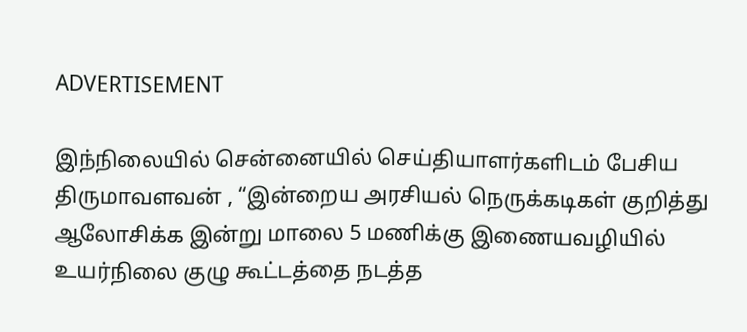ADVERTISEMENT

இந்நிலையில் சென்னையில் செய்தியாளர்களிடம் பேசிய திருமாவளவன் , “இன்றைய அரசியல் நெருக்கடிகள் குறித்து ஆலோசிக்க இன்று மாலை 5 மணிக்கு இணையவழியில் உயர்நிலை குழு கூட்டத்தை நடத்த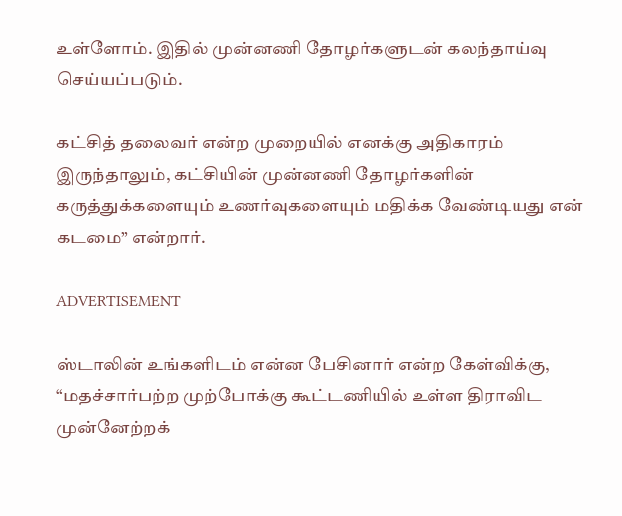உள்ளோம். இதில் முன்னணி தோழர்களுடன் கலந்தாய்வு செய்யப்படும்.

கட்சித் தலைவர் என்ற முறையில் எனக்கு அதிகாரம் இருந்தாலும், கட்சியின் முன்னணி தோழர்களின் கருத்துக்களையும் உணர்வுகளையும் மதிக்க வேண்டியது என் கடமை” என்றார்.

ADVERTISEMENT

ஸ்டாலின் உங்களிடம் என்ன பேசினார் என்ற கேள்விக்கு,  “மதச்சார்பற்ற முற்போக்கு கூட்டணியில் உள்ள திராவிட முன்னேற்றக்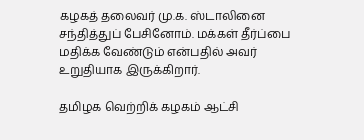கழகத் தலைவர் மு.க. ஸ்டாலினை சந்தித்துப் பேசினோம். மக்கள் தீர்ப்பை மதிக்க வேண்டும் என்பதில் அவர் உறுதியாக இருக்கிறார்.

தமிழக வெற்றிக் கழகம் ஆட்சி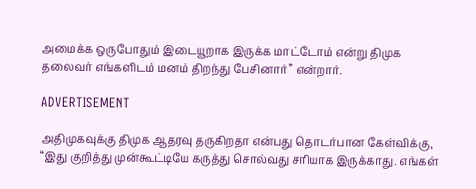அமைக்க ஒருபோதும் இடையூறாக இருக்க மாட்டோம் என்று திமுக தலைவர் எங்களிடம் மனம் திறந்து பேசினார்” என்றார்.

ADVERTISEMENT

அதிமுகவுக்கு திமுக ஆதரவு தருகிறதா என்பது தொடர்பான கேள்விக்கு,   “இது குறித்து முன்கூட்டியே கருத்து சொல்வது சரியாக இருக்காது. எங்கள்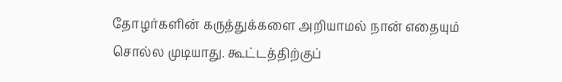தோழர்களின் கருத்துக்களை அறியாமல் நான் எதையும் சொல்ல முடியாது. கூட்டத்திற்குப்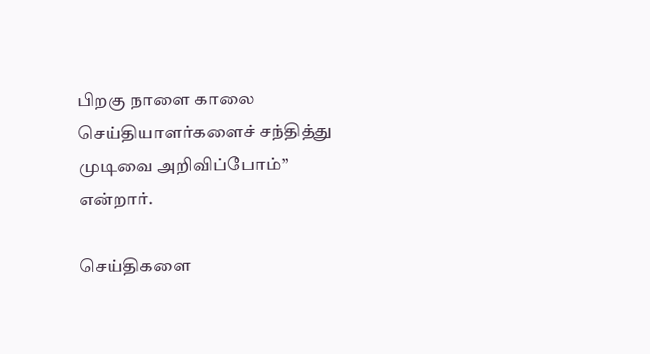பிறகு நாளை காலை செய்தியாளர்களைச் சந்தித்து முடிவை அறிவிப்போம்” என்றார்.

செய்திகளை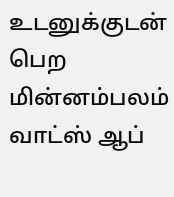உடனுக்குடன் பெற மின்னம்பலம் வாட்ஸ் ஆப்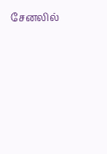சேனலில்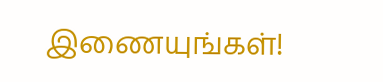இணையுங்கள்!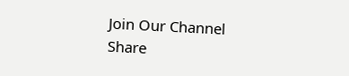Join Our Channel
Share